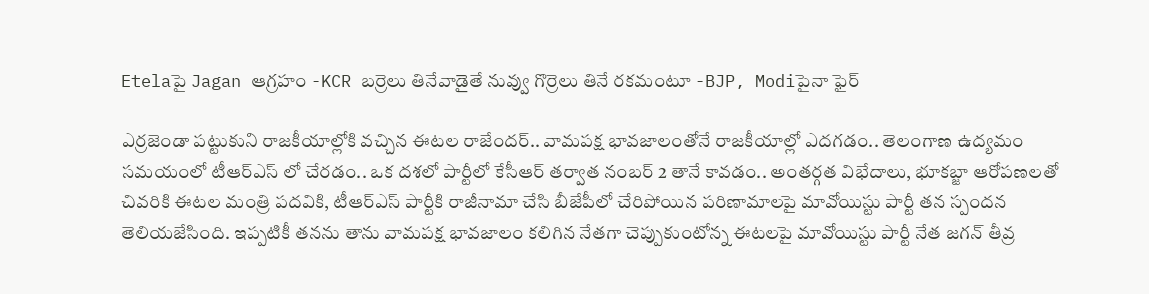Etelaపై Jagan ఆగ్రహం -KCR బర్రెలు తినేవాడైతే నువ్వు గొర్రెలు తినే రకమంటూ -BJP, Modiపైనా ఫైర్

ఎర్రజెండా పట్టుకుని రాజకీయాల్లోకి వచ్చిన ఈటల రాజేందర్.. వామపక్ష భావజాలంతోనే రాజకీయాల్లో ఎదగడం.. తెలంగాణ ఉద్యమం సమయంలో టీఆర్ఎస్ లో చేరడం.. ఒక దశలో పార్టీలో కేసీఆర్ తర్వాత నంబర్ 2 తానే కావడం.. అంతర్గత విభేదాలు, భూకబ్జా ఆరోపణలతో చివరికి ఈటల మంత్రి పదవికి, టీఆర్ఎస్ పార్టీకి రాజీనామా చేసి బీజేపీలో చేరిపోయిన పరిణామాలపై మావోయిస్టు పార్టీ తన స్పందన తెలియజేసింది. ఇప్పటికీ తనను తాను వామపక్ష భావజాలం కలిగిన నేతగా చెప్పుకుంటోన్న ఈటలపై మావోయిస్టు పార్టీ నేత జగన్ తీవ్ర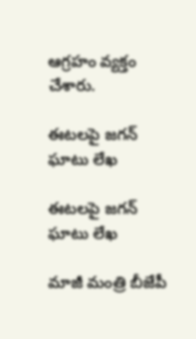ఆగ్రహం వ్యక్తం చేశారు.

ఈటలపై జగన్ ఘాటు లేఖ

ఈటలపై జగన్ ఘాటు లేఖ

మాజీ మంత్రి బీజేపీ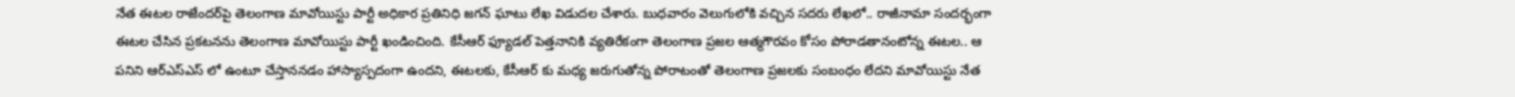నేత ఈటల రాజేందర్‌పై తెలంగాణ మావోయిస్టు పార్టీ అధికార ప్రతినిధి జగన్ ఘాటు లేఖ విడుదల చేశారు. బుధవారం వెలుగులోకి వచ్చిన సదరు లేఖలో.. రాజీనామా సందర్భంగా ఈటల చేసిన ప్రకటనను తెలంగాణ మావోయిస్టు పార్టీ ఖండించింది. కేసీఆర్ ఫ్యూడల్ పెత్తనానికి వ్యతిరేకంగా తెలంగాణ ప్రజల ఆత్మగౌరవం కోసం పోరాడతానంటోన్న ఈటల.. ఆ పనిని ఆర్ఎస్ఎస్ లో ఉంటూ చేస్తాననడం హాస్యాస్పదంగా ఉందని, ఈటలకు, కేసీఆర్ కు మధ్య జరుగుతోన్న పోరాటంతో తెలంగాణ ప్రజలకు సంబంధం లేదని మావోయిస్టు నేత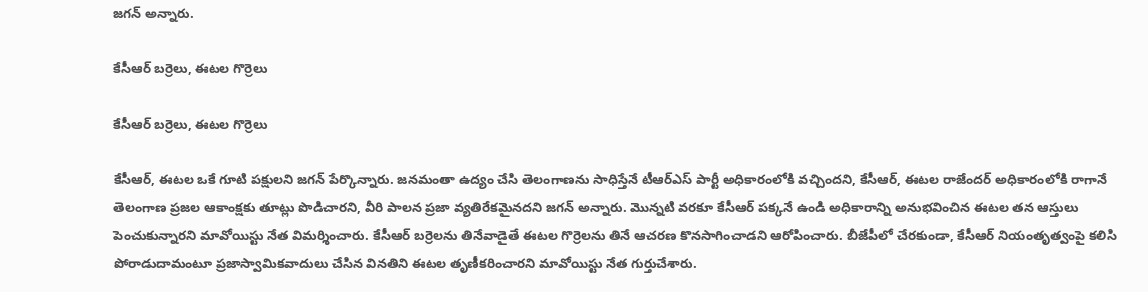జగన్ అన్నారు.

కేసీఆర్ బర్రెలు, ఈటల గొర్రెలు

కేసీఆర్ బర్రెలు, ఈటల గొర్రెలు

కేసీఆర్, ఈటల ఒకే గూటి పక్షులని జగన్ పేర్కొన్నారు. జనమంతా ఉద్యం చేసి తెలంగాణను సాధిస్తేనే టీఆర్ఎస్ పార్టీ అధికారంలోకి వచ్చిందని, కేసీఆర్, ఈటల రాజేందర్ అధికారంలోకి రాగానే తెలంగాణ ప్రజల ఆకాంక్షకు తూట్లు పొడిచారని, వీరి పాలన ప్రజా వ్యతిరేకమైనదని జగన్ అన్నారు. మొన్నటి వరకూ కేసీఆర్ పక్కనే ఉండి అధికారాన్ని అనుభవించిన ఈటల తన ఆస్తులు పెంచుకున్నారని మావోయిస్టు నేత విమర్శించారు. కేసీఆర్ బర్రెలను తినేవాడైతే ఈటల గొర్రెలను తినే ఆచరణ కొనసాగించాడని ఆరోపించారు. బీజేపీలో చేరకుండా, కేసీఆర్ నియంతృత్వంపై కలిసి పోరాడుదామంటూ ప్రజాస్వామికవాదులు చేసిన వినతిని ఈటల తృణీకరించారని మావోయిస్టు నేత గుర్తుచేశారు.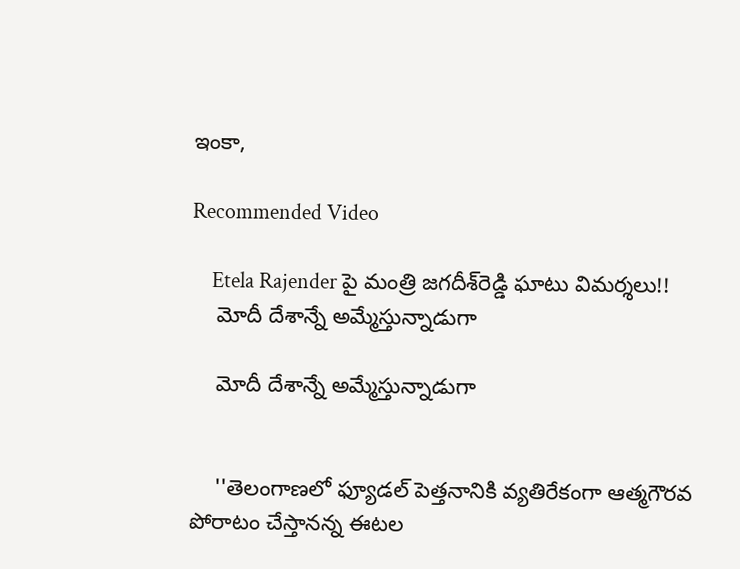ఇంకా,

Recommended Video

    Etela Rajender పై మంత్రి జగదీశ్‌రెడ్డి ఘాటు విమర్శలు!!
    మోదీ దేశాన్నే అమ్మేస్తున్నాడుగా

    మోదీ దేశాన్నే అమ్మేస్తున్నాడుగా


    ''తెలంగాణలో ఫ్యూడల్ పెత్తనానికి వ్యతిరేకంగా ఆత్మగౌరవ పోరాటం చేస్తానన్న ఈటల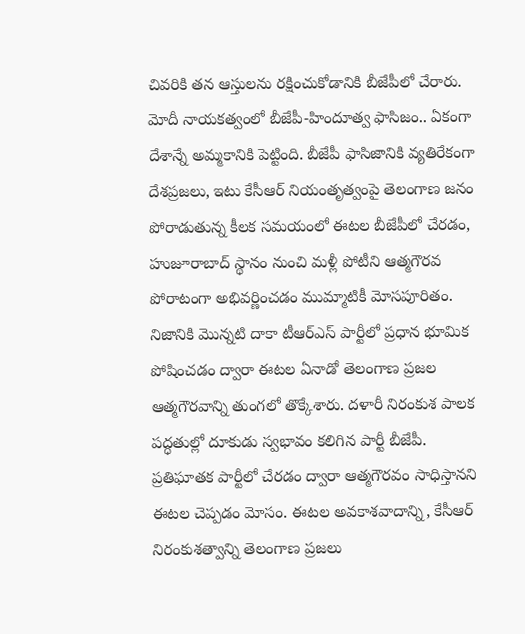చివరికి తన ఆస్తులను రక్షించుకోడానికి బీజేపీలో చేరారు. మోదీ నాయకత్వంలో బీజేపీ-హిందూత్వ ఫాసిజం.. ఏకంగా దేశాన్నే అమ్మకానికి పెట్టింది. బీజేపీ ఫాసిజానికి వ్యతిరేకంగా దేశప్రజలు, ఇటు కేసీఆర్ నియంతృత్వంపై తెలంగాణ జనం పోరాడుతున్న కీలక సమయంలో ఈటల బీజేపీలో చేరడం, హుజూరాబాద్ స్థానం నుంచి మళ్లీ పోటీని ఆత్మగౌరవ పోరాటంగా అభివర్ణించడం ముమ్మాటికీ మోసపూరితం. నిజానికి మొన్నటి దాకా టీఆర్ఎస్ పార్టీలో ప్రధాన భూమిక పోషించడం ద్వారా ఈటల ఏనాడో తెలంగాణ ప్రజల ఆత్మగౌరవాన్ని తుంగలో తొక్కేశారు. దళారీ నిరంకుశ పాలక పద్ధతుల్లో దూకుడు స్వభావం కలిగిన పార్టీ బీజేపీ. ప్రతిఘాతక పార్టీలో చేరడం ద్వారా ఆత్మగౌరవం సాధిస్తానని ఈటల చెప్పడం మోసం. ఈటల అవకాశవాదాన్ని, కేసీఆర్ నిరంకుశత్వాన్ని తెలంగాణ ప్రజలు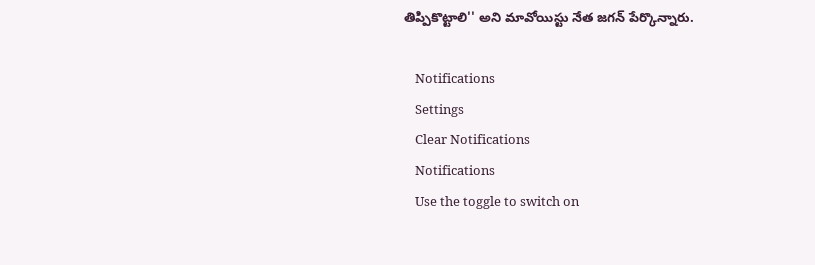తిప్పికొట్టాలి'' అని మావోయిస్టు నేత జగన్ పేర్కొన్నారు.

    Notifications
    Settings
    Clear Notifications
    Notifications
    Use the toggle to switch on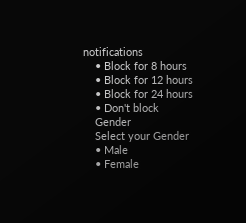notifications
    • Block for 8 hours
    • Block for 12 hours
    • Block for 24 hours
    • Don't block
    Gender
    Select your Gender
    • Male
    • Female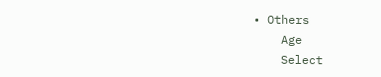• Others
    Age
    Select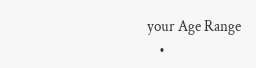your Age Range
    •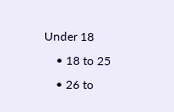Under 18
    • 18 to 25
    • 26 to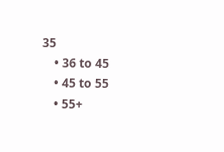35
    • 36 to 45
    • 45 to 55
    • 55+